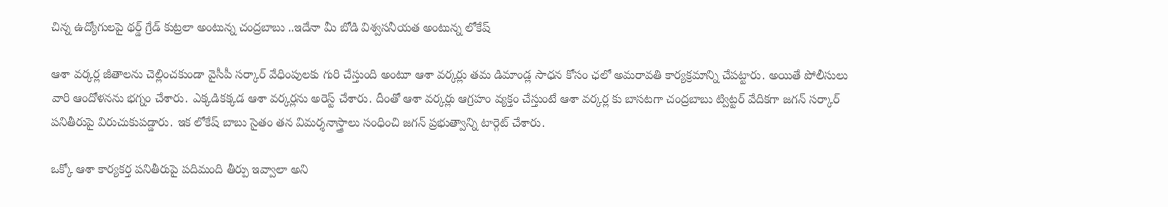చిన్న ఉద్యోగులపై థర్డ్ గ్రేడ్ కుట్రలా అంటున్న చంద్రబాబు ..ఇదేనా మీ బోడి విశ్వసనీయత అంటున్న లోకేష్

ఆశా వర్కర్ల జీతాలను చెల్లించకుండా వైసీపీ సర్కార్ వేధింపులకు గురి చేస్తుంది అంటూ ఆశా వర్కర్లు తమ డిమాండ్ల సాధన కోసం ఛలో అమరావతి కార్యక్రమాన్ని చేపట్టారు. అయితే పోలీసులు వారి ఆందోళనను భగ్నం చేశారు. ఎక్కడికక్కడ ఆశా వర్కర్లను అరెస్ట్ చేశారు. దీంతో ఆశా వర్కర్లు ఆగ్రహం వ్యక్తం చేస్తుంటే ఆశా వర్కర్ల కు బాసటగా చంద్రబాబు ట్విట్టర్ వేదికగా జగన్ సర్కార్ పనితీరుపై విరుచుకుపడ్డారు. ఇక లోకేష్ బాబు సైతం తన విమర్శనాస్త్రాలు సంధించి జగన్ ప్రభుత్వాన్ని టార్గెట్ చేశారు.

ఒక్కో ఆశా కార్యకర్త పనితీరుపై పదిమంది తీర్పు ఇవ్వాలా అని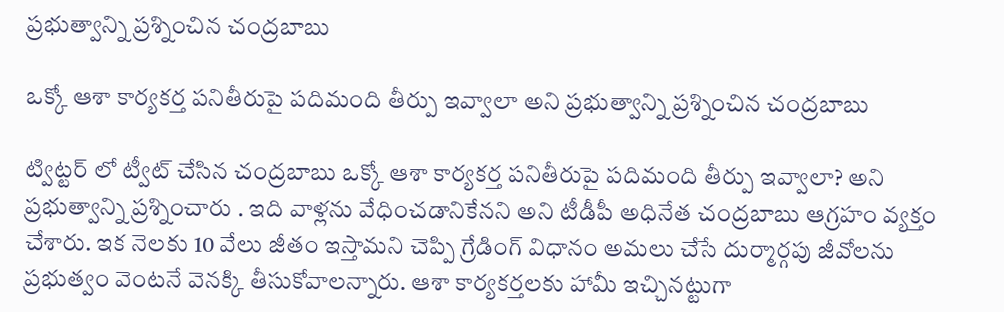ప్రభుత్వాన్ని ప్రశ్నించిన చంద్రబాబు

ఒక్కో ఆశా కార్యకర్త పనితీరుపై పదిమంది తీర్పు ఇవ్వాలా అని ప్రభుత్వాన్ని ప్రశ్నించిన చంద్రబాబు

ట్విట్టర్ లో ట్వీట్ చేసిన చంద్రబాబు ఒక్కో ఆశా కార్యకర్త పనితీరుపై పదిమంది తీర్పు ఇవ్వాలా? అని ప్రభుత్వాన్ని ప్రశ్నించారు . ఇది వాళ్లను వేధించడానికేనని అని టీడీపీ అధినేత చంద్రబాబు ఆగ్రహం వ్యక్తం చేశారు. ఇక నెలకు 10 వేలు జీతం ఇస్తామని చెప్పి గ్రేడింగ్ విధానం అమలు చేసే దుర్మార్గపు జీవోలను ప్రభుత్వం వెంటనే వెనక్కి తీసుకోవాలన్నారు. ఆశా కార్యకర్తలకు హామీ ఇచ్చినట్టుగా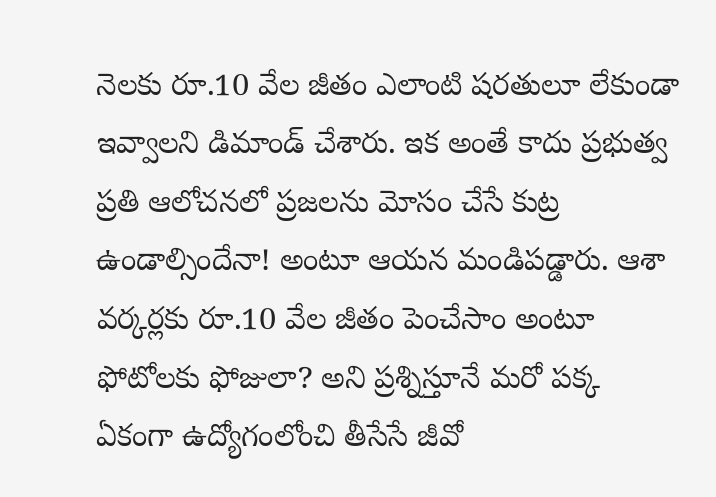నెలకు రూ.10 వేల జీతం ఎలాంటి షరతులూ లేకుండా ఇవ్వాలని డిమాండ్ చేశారు. ఇక అంతే కాదు ప్రభుత్వ ప్రతి ఆలోచనలో ప్రజలను మోసం చేసే కుట్ర ఉండాల్సిందేనా! అంటూ ఆయన మండిపడ్డారు. ఆశా వర్కర్లకు రూ.10 వేల జీతం పెంచేసాం అంటూ ఫోటోలకు ఫోజులా? అని ప్రశ్నిస్తూనే మరో పక్క ఏకంగా ఉద్యోగంలోంచి తీసేసే జీవో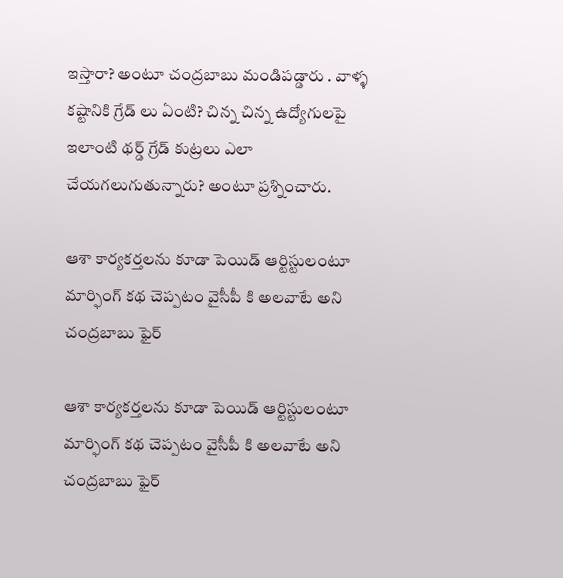ఇస్తారా? అంటూ చంద్రబాబు మండిపడ్డారు . వాళ్ళ కష్టానికి గ్రేడ్ లు ఏంటి? చిన్న చిన్న ఉద్యోగులపై ఇలాంటి థర్డ్ గ్రేడ్ కుట్రలు ఎలా చేయగలుగుతున్నారు? అంటూ ప్రశ్నించారు.

ఆశా కార్యకర్తలను కూడా పెయిడ్ ఆర్టిస్టులంటూ మార్ఫింగ్ కథ చెప్పటం వైసీపీ కి అలవాటే అని చంద్రబాబు ఫైర్

ఆశా కార్యకర్తలను కూడా పెయిడ్ ఆర్టిస్టులంటూ మార్ఫింగ్ కథ చెప్పటం వైసీపీ కి అలవాటే అని చంద్రబాబు ఫైర్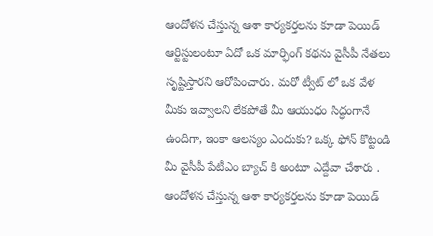ఆందోళన చేస్తున్న ఆశా కార్యకర్తలను కూడా పెయిడ్ ఆర్టిస్టులంటూ ఏదో ఒక మార్ఫింగ్ కథను వైసీపీ నేతలు సృష్టిస్తారని ఆరోపించారు. మరో ట్వీట్ లో ఒక వేళ మీకు ఇవ్వాలని లేకపోతే మీ ఆయుధం సిద్ధంగానే ఉందిగా, ఇంకా ఆలస్యం ఎందుకు? ఒక్క ఫోన్ కొట్టండి మీ వైసీపీ పేటీఎం బ్యాచ్ కి అంటూ ఎద్దేవా చేశారు . ఆందోళన చేస్తున్న ఆశా కార్యకర్తలను కూడా పెయిడ్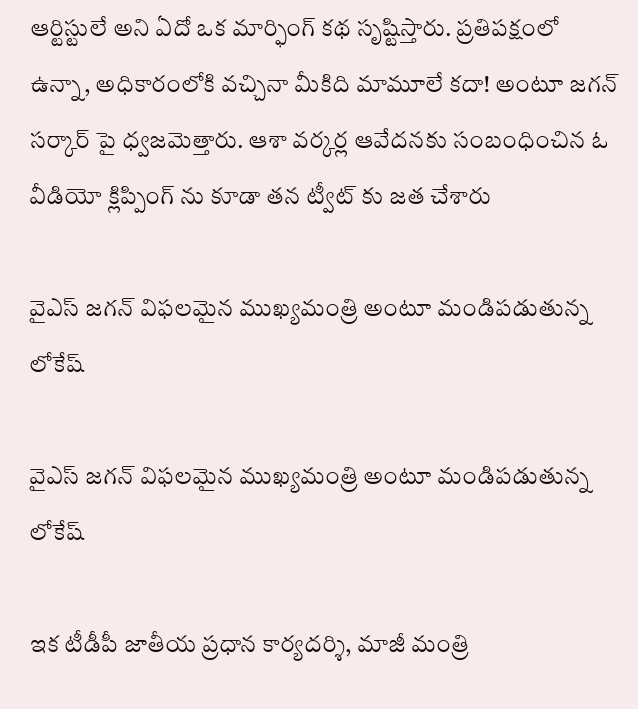ఆర్టిస్టులే అని ఏదో ఒక మార్ఫింగ్ కథ సృష్టిస్తారు. ప్రతిపక్షంలో ఉన్నా, అధికారంలోకి వచ్చినా మీకిది మామూలే కదా! అంటూ జగన్ సర్కార్ పై ధ్వజమెత్తారు. ఆశా వర్కర్ల ఆవేదనకు సంబంధించిన ఓ వీడియో క్లిప్పింగ్ ను కూడా తన ట్వీట్ కు జత చేశారు

వైఎస్ జగన్ విఫలమైన ముఖ్యమంత్రి అంటూ మండిపడుతున్న లోకేష్

వైఎస్ జగన్ విఫలమైన ముఖ్యమంత్రి అంటూ మండిపడుతున్న లోకేష్

ఇక టీడీపీ జాతీయ ప్రధాన కార్యదర్శి, మాజీ మంత్రి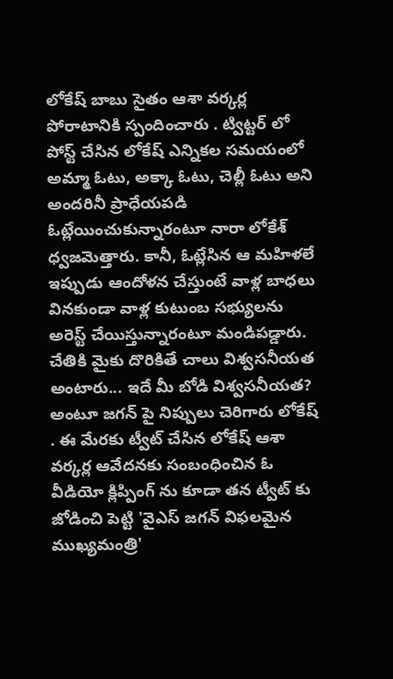లోకేష్ బాబు సైతం ఆశా వర్కర్ల పోరాటానికి స్పందించారు . ట్విట్టర్ లో పోస్ట్ చేసిన లోకేష్ ఎన్నికల సమయంలో అమ్మా ఓటు, అక్కా ఓటు, చెల్లీ ఓటు అని అందరినీ ప్రాధేయపడి ఓట్లేయించుకున్నారంటూ నారా లోకేశ్ ధ్వజమెత్తారు. కానీ, ఓట్లేసిన ఆ మహిళలే ఇప్పుడు ఆందోళన చేస్తుంటే వాళ్ల బాధలు వినకుండా వాళ్ల కుటుంబ సభ్యులను అరెస్ట్ చేయిస్తున్నారంటూ మండిపడ్డారు. చేతికి మైకు దొరికితే చాలు విశ్వసనీయత అంటారు... ఇదే మీ బోడి విశ్వసనీయత? అంటూ జగన్ పై నిప్పులు చెరిగారు లోకేష్ . ఈ మేరకు ట్వీట్ చేసిన లోకేష్ ఆశా వర్కర్ల ఆవేదనకు సంబంధించిన ఓ వీడియో క్లిప్పింగ్ ను కూడా తన ట్వీట్ కు జోడించి పెట్టి 'వైఎస్ జగన్ విఫలమైన ముఖ్యమంత్రి'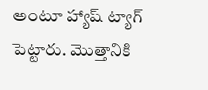అంటూ హ్యాష్ ట్యాగ్ పెట్టారు. మొత్తానికి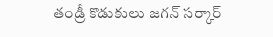తండ్రీ కొడుకులు జగన్ సర్కార్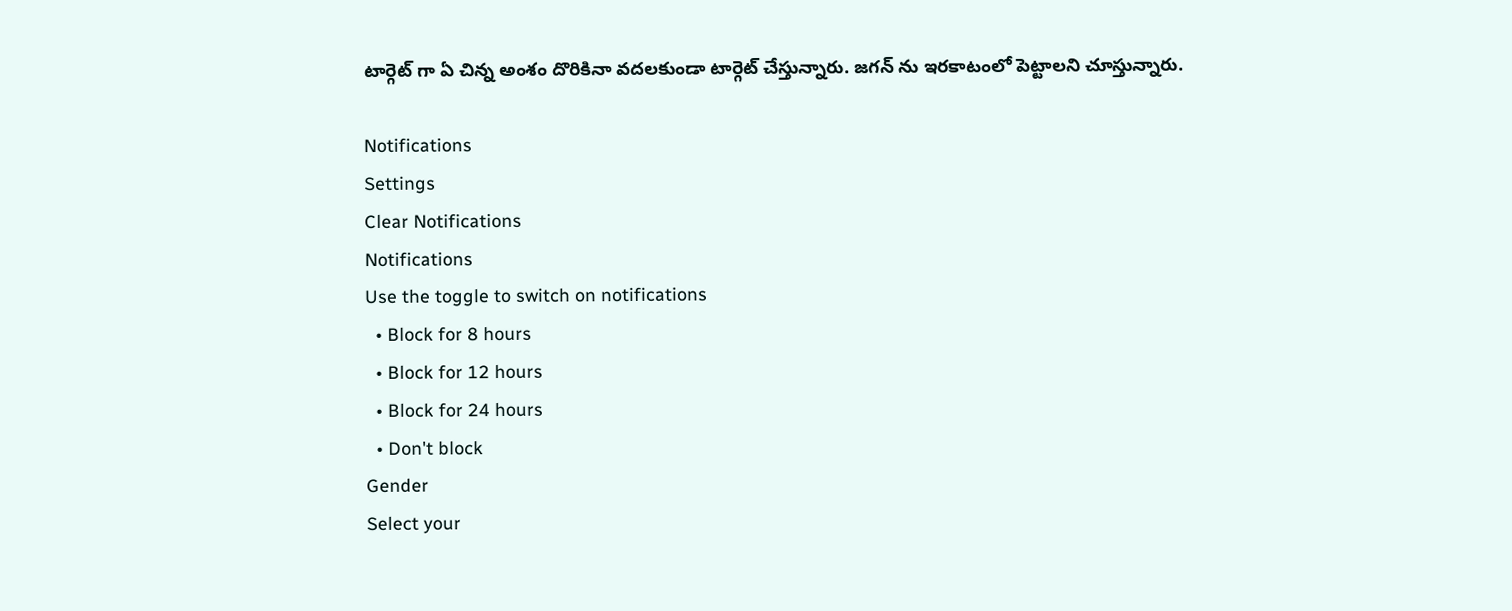టార్గెట్ గా ఏ చిన్న అంశం దొరికినా వదలకుండా టార్గెట్ చేస్తున్నారు. జగన్ ను ఇరకాటంలో పెట్టాలని చూస్తున్నారు.

Notifications
Settings
Clear Notifications
Notifications
Use the toggle to switch on notifications
  • Block for 8 hours
  • Block for 12 hours
  • Block for 24 hours
  • Don't block
Gender
Select your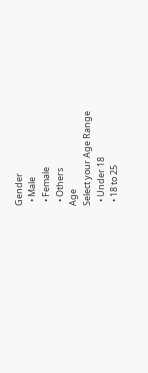Gender
  • Male
  • Female
  • Others
Age
Select your Age Range
  • Under 18
  • 18 to 25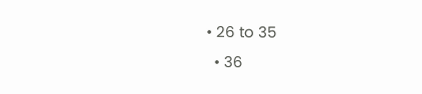• 26 to 35
  • 36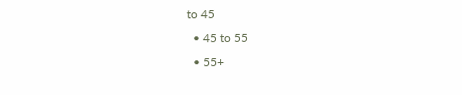to 45
  • 45 to 55
  • 55+